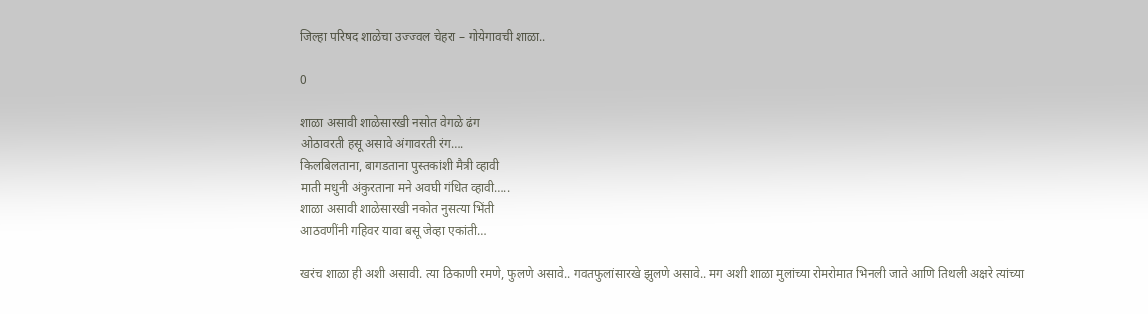जिल्हा परिषद शाळेचा उज्ज्वल चेहरा – गोयेगावची शाळा..

0

शाळा असावी शाळेसारखी नसोत वेगळे ढंग
ओठावरती हसू असावे अंगावरती रंग….
किलबिलताना, बागडताना पुस्तकांशी मैत्री व्हावी
माती मधुनी अंकुरताना मने अवघी गंधित व्हावी…..
शाळा असावी शाळेसारखी नकोत नुसत्या भिंती
आठवणींनी गहिवर यावा बसू जेव्हा एकांती…

खरंच शाळा ही अशी असावी. त्या ठिकाणी रमणे, फुलणे असावे.. गवतफुलांसारखे झुलणे असावे.. मग अशी शाळा मुलांच्या रोमरोमात भिनली जाते आणि तिथली अक्षरे त्यांच्या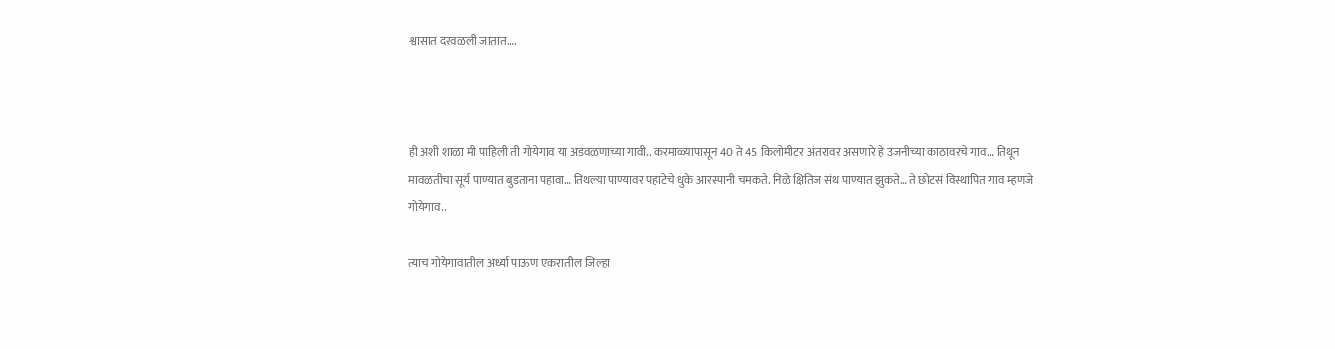श्वासात दरवळली जातात….



ही अशी शाळा मी पाहिली ती गोयेगाव या अडवळणाच्या गावी.. करमाळ्यापासून 40 ते 45 किलोमीटर अंतरावर असणारे हे उजनीच्या काठावरचे गाव… तिथून मावळतीचा सूर्य पाण्यात बुडताना पहावा… तिथल्या पाण्यावर पहाटेचे धुके आरस्पानी चमकते. निळे क्षितिज संथ पाण्यात झुकते… ते छोटसं विस्थापित गाव म्हणजे गोयेगाव..

त्याच गोयेगावातील अर्ध्या पाऊण एकरातील जिल्हा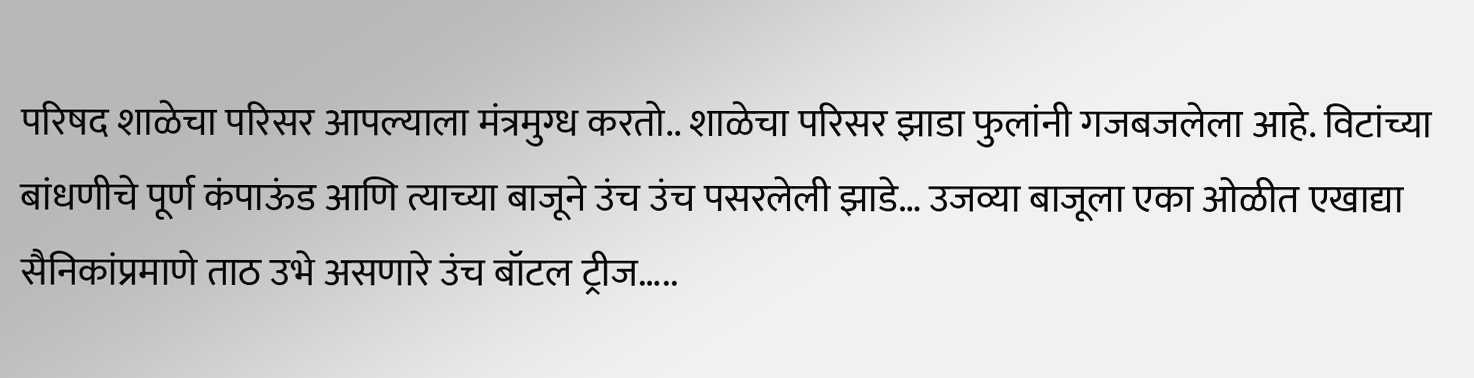परिषद शाळेचा परिसर आपल्याला मंत्रमुग्ध करतो.. शाळेचा परिसर झाडा फुलांनी गजबजलेला आहे. विटांच्या बांधणीचे पूर्ण कंपाऊंड आणि त्याच्या बाजूने उंच उंच पसरलेली झाडे… उजव्या बाजूला एका ओळीत एखाद्या सैनिकांप्रमाणे ताठ उभे असणारे उंच बॉटल ट्रीज…..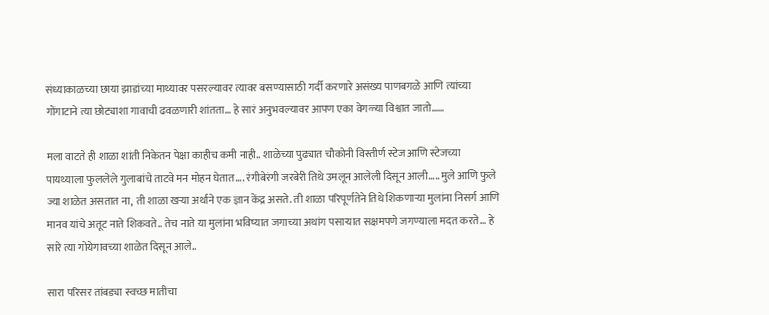संध्याकाळच्या छाया झाडांच्या माथ्यावर पसरल्यावर त्यावर बसण्यासाठी गर्दी करणारे असंख्य पाणबगळे आणि त्यांच्या गोंगाटाने त्या छोट्याशा गावाची ढवळणारी शांतता… हे सारं अनुभवल्यावर आपण एका वेगळ्या विश्वात जातो……

मला वाटते ही शाळा शांती निकेतन पेक्षा काहीच कमी नाही.. शाळेच्या पुढ्यात चौकोनी विस्तीर्ण स्टेज आणि स्टेजच्या पायथ्याला फुललेले गुलाबांचे ताटवे मन मोहन घेतात…. रंगीबेरंगी जरबेरी तिथे उमलून आलेली दिसून आली….. मुले आणि फुले ज्या शाळेत असतात ना, ती शाळा खऱ्या अर्थाने एक ज्ञान केंद्र असते. ती शाळा परिपूर्णतेने तिथे शिकणाऱ्या मुलांना निसर्ग आणि मानव यांचे अतूट नाते शिकवते.. तेच नाते या मुलांना भविष्यात जगाच्या अथांग पसाऱ्यात सक्षमपणे जगण्याला मदत करते… हे सारे त्या गोयेगावच्या शाळेत दिसून आले..

सारा परिसर तांबड्या स्वच्छ मातीचा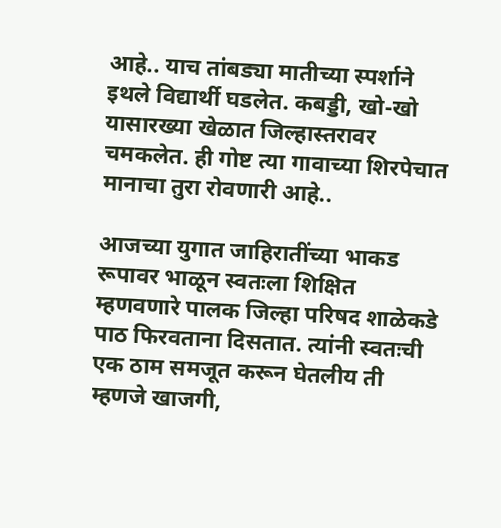आहे.. याच तांबड्या मातीच्या स्पर्शाने इथले विद्यार्थी घडलेत. कबड्डी, खो-खो यासारख्या खेळात जिल्हास्तरावर चमकलेत. ही गोष्ट त्या गावाच्या शिरपेचात मानाचा तुरा रोवणारी आहे..

आजच्या युगात जाहिरातींच्या भाकड रूपावर भाळून स्वतःला शिक्षित म्हणवणारे पालक जिल्हा परिषद शाळेकडे पाठ फिरवताना दिसतात. त्यांनी स्वतःची एक ठाम समजूत करून घेतलीय ती म्हणजे खाजगी,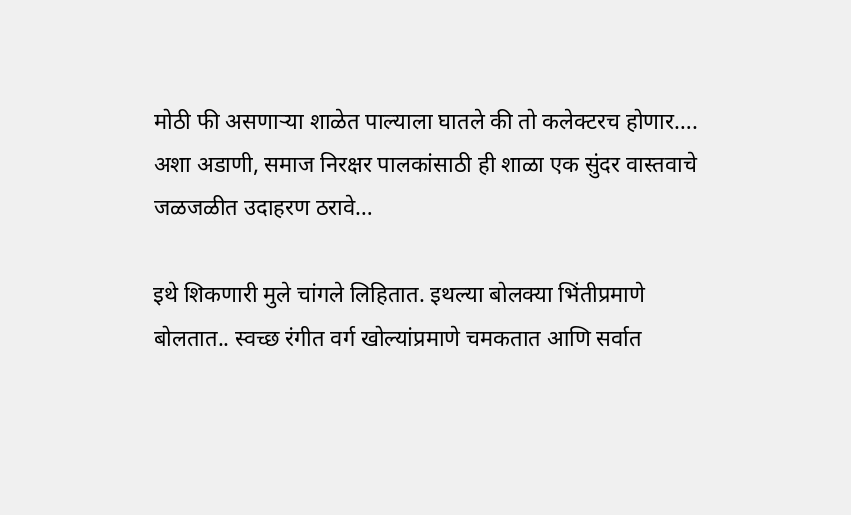मोठी फी असणाऱ्या शाळेत पाल्याला घातले की तो कलेक्टरच होणार…. अशा अडाणी, समाज निरक्षर पालकांसाठी ही शाळा एक सुंदर वास्तवाचे जळजळीत उदाहरण ठरावे…

इथे शिकणारी मुले चांगले लिहितात. इथल्या बोलक्या भिंतीप्रमाणे बोलतात.. स्वच्छ रंगीत वर्ग खोल्यांप्रमाणे चमकतात आणि सर्वात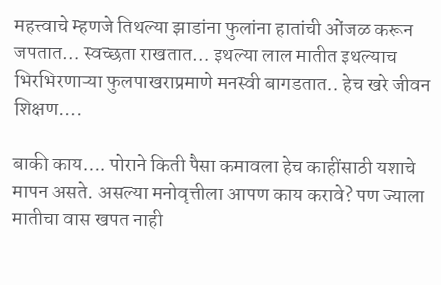महत्त्वाचे म्हणजे तिथल्या झाडांना फुलांना हातांची ओंजळ करून जपतात… स्वच्छता राखतात… इथल्या लाल मातीत इथल्याच भिरभिरणाऱ्या फुलपाखराप्रमाणे मनस्वी बागडतात.. हेच खरे जीवन शिक्षण….

बाकी काय…. पोराने किती पैसा कमावला हेच काहींसाठी यशाचे मापन असते. असल्या मनोवृत्तीला आपण काय करावे? पण ज्याला मातीचा वास खपत नाही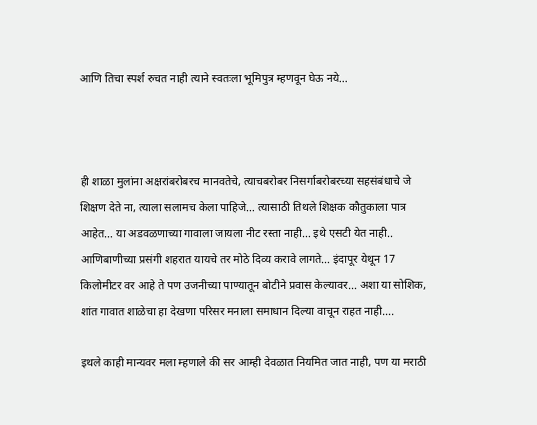आणि तिचा स्पर्श रुचत नाही त्याने स्वतःला भूमिपुत्र म्हणवून घेऊ नये…



ही शाळा मुलांना अक्षरांबरोबरच मानवतेचे, त्याचबरोबर निसर्गाबरोबरच्या सहसंबंधाचे जे शिक्षण देते ना, त्याला सलामच केला पाहिजे… त्यासाठी तिथले शिक्षक कौतुकाला पात्र आहेत… या अडवळणाच्या गावाला जायला नीट रस्ता नाही… इथे एसटी येत नाही.. आणिबाणीच्या प्रसंगी शहरात यायचे तर मोठे दिव्य करावे लागते… इंदापूर येथून 17 किलोमीटर वर आहे ते पण उजनीच्या पाण्यातून बोटीने प्रवास केल्यावर… अशा या सोशिक, शांत गावात शाळेचा हा देखणा परिसर मनाला समाधान दिल्या वाचून राहत नाही….

इथले काही मान्यवर मला म्हणाले की सर आम्ही देवळात नियमित जात नाही, पण या मराठी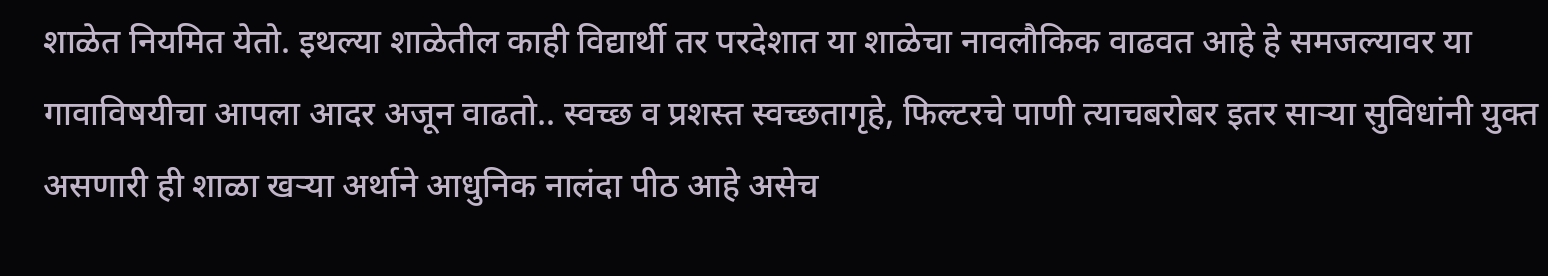शाळेत नियमित येतो. इथल्या शाळेतील काही विद्यार्थी तर परदेशात या शाळेचा नावलौकिक वाढवत आहे हे समजल्यावर या गावाविषयीचा आपला आदर अजून वाढतो.. स्वच्छ व प्रशस्त स्वच्छतागृहे, फिल्टरचे पाणी त्याचबरोबर इतर साऱ्या सुविधांनी युक्त असणारी ही शाळा खऱ्या अर्थाने आधुनिक नालंदा पीठ आहे असेच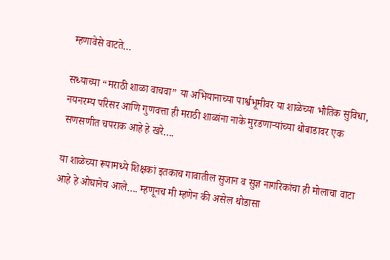म्हणावेसे वाटते…

सध्याच्या “मराठी शाळा वाचवा” या अभियानाच्या पार्श्वभूमीवर या शाळेच्या भौतिक सुविधा, नयनरम्य परिसर आणि गुणवत्ता ही मराठी शाळांना नाके मुरडणाऱ्यांच्या थोबाडावर एक सणसणीत चपराक आहे हे खरे….

या शाळेच्या रूपामध्ये शिक्षकां इतकाच गावातील सुजान व सुज्ञ नागरिकांचा ही मोलाचा वाटा आहे हे ओघानेच आले…. म्हणूनच मी म्हणेन की असेल थोडासा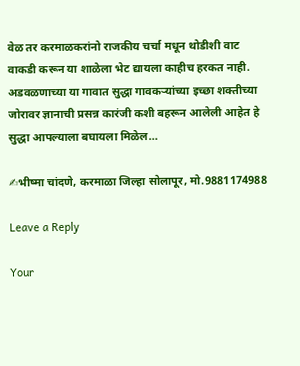वेळ तर करमाळकरांनो राजकीय चर्चा मधून थोडीशी वाट वाकडी करून या शाळेला भेट द्यायला काहीच हरकत नाही. अडवळणाच्या या गावात सुद्धा गावकऱ्यांच्या इच्छा शक्तीच्या जोरावर ज्ञानाची प्रसन्न कारंजी कशी बहरून आलेली आहेत हे सुद्धा आपल्याला बघायला मिळेल…

✍भीष्मा चांदणे, करमाळा जिल्हा सोलापूर, मो.9881174988

Leave a Reply

Your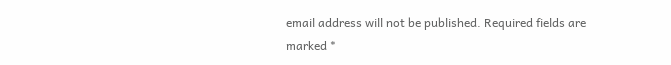email address will not be published. Required fields are marked *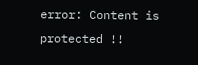error: Content is protected !!